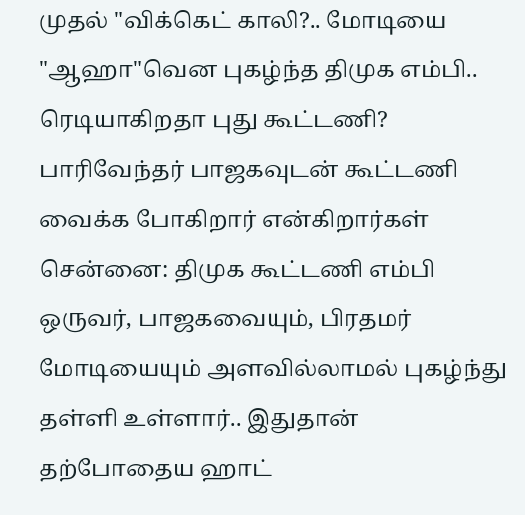முதல் "விக்கெட் காலி?.. மோடியை "ஆஹா"வென புகழ்ந்த திமுக எம்பி.. ரெடியாகிறதா புது கூட்டணி?
பாரிவேந்தர் பாஜகவுடன் கூட்டணி வைக்க போகிறார் என்கிறார்கள்
சென்னை: திமுக கூட்டணி எம்பி ஒருவர், பாஜகவையும், பிரதமர் மோடியையும் அளவில்லாமல் புகழ்ந்து தள்ளி உள்ளார்.. இதுதான் தற்போதைய ஹாட்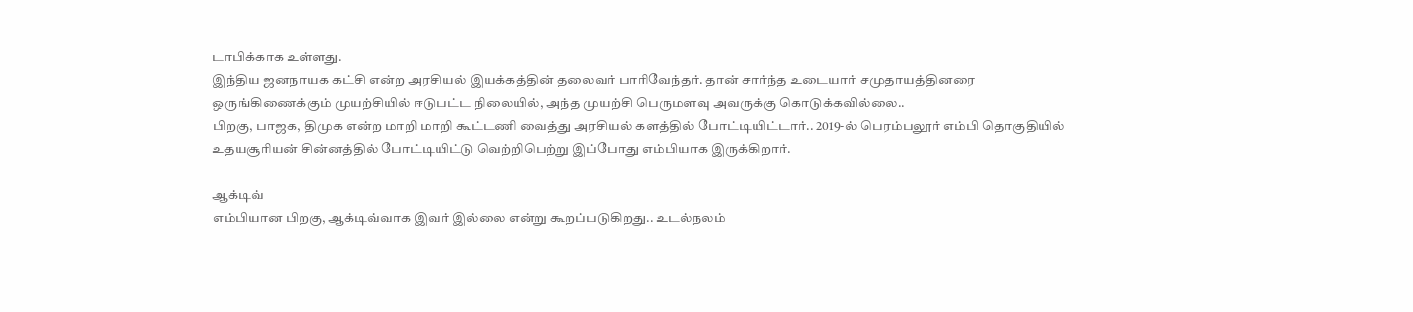டாபிக்காக உள்ளது.
இந்திய ஜனநாயக கட்சி என்ற அரசியல் இயக்கத்தின் தலைவர் பாரிவேந்தர். தான் சார்ந்த உடையார் சமுதாயத்தினரை ஒருங்கிணைக்கும் முயற்சியில் ஈடுபட்ட நிலையில், அந்த முயற்சி பெருமளவு அவருக்கு கொடுக்கவில்லை..
பிறகு, பாஜக, திமுக என்ற மாறி மாறி கூட்டணி வைத்து அரசியல் களத்தில் போட்டியிட்டார்.. 2019-ல் பெரம்பலூர் எம்பி தொகுதியில் உதயசூரியன் சின்னத்தில் போட்டியிட்டு வெற்றிபெற்று இப்போது எம்பியாக இருக்கிறார்.

ஆக்டிவ்
எம்பியான பிறகு, ஆக்டிவ்வாக இவர் இல்லை என்று கூறப்படுகிறது.. உடல்நலம்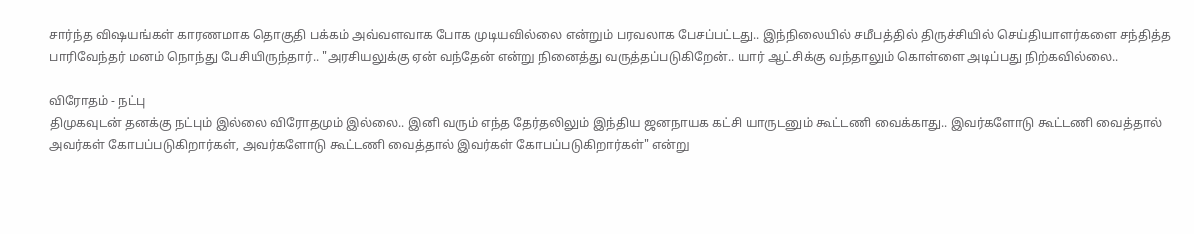சார்ந்த விஷயங்கள் காரணமாக தொகுதி பக்கம் அவ்வளவாக போக முடியவில்லை என்றும் பரவலாக பேசப்பட்டது.. இந்நிலையில் சமீபத்தில் திருச்சியில் செய்தியாளர்களை சந்தித்த பாரிவேந்தர் மனம் நொந்து பேசியிருந்தார்.. "அரசியலுக்கு ஏன் வந்தேன் என்று நினைத்து வருத்தப்படுகிறேன்.. யார் ஆட்சிக்கு வந்தாலும் கொள்ளை அடிப்பது நிற்கவில்லை..

விரோதம் - நட்பு
திமுகவுடன் தனக்கு நட்பும் இல்லை விரோதமும் இல்லை.. இனி வரும் எந்த தேர்தலிலும் இந்திய ஜனநாயக கட்சி யாருடனும் கூட்டணி வைக்காது.. இவர்களோடு கூட்டணி வைத்தால் அவர்கள் கோபப்படுகிறார்கள், அவர்களோடு கூட்டணி வைத்தால் இவர்கள் கோபப்படுகிறார்கள்" என்று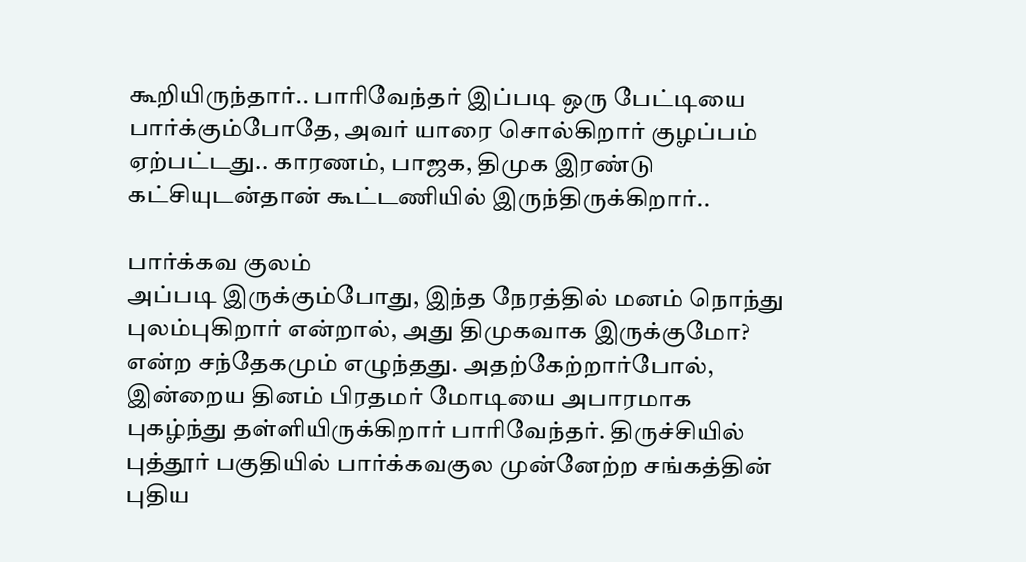கூறியிருந்தார்.. பாரிவேந்தர் இப்படி ஒரு பேட்டியை பார்க்கும்போதே, அவர் யாரை சொல்கிறார் குழப்பம் ஏற்பட்டது.. காரணம், பாஜக, திமுக இரண்டு கட்சியுடன்தான் கூட்டணியில் இருந்திருக்கிறார்..

பார்க்கவ குலம்
அப்படி இருக்கும்போது, இந்த நேரத்தில் மனம் நொந்து புலம்புகிறார் என்றால், அது திமுகவாக இருக்குமோ? என்ற சந்தேகமும் எழுந்தது. அதற்கேற்றார்போல், இன்றைய தினம் பிரதமர் மோடியை அபாரமாக புகழ்ந்து தள்ளியிருக்கிறார் பாரிவேந்தர். திருச்சியில் புத்தூர் பகுதியில் பார்க்கவகுல முன்னேற்ற சங்கத்தின் புதிய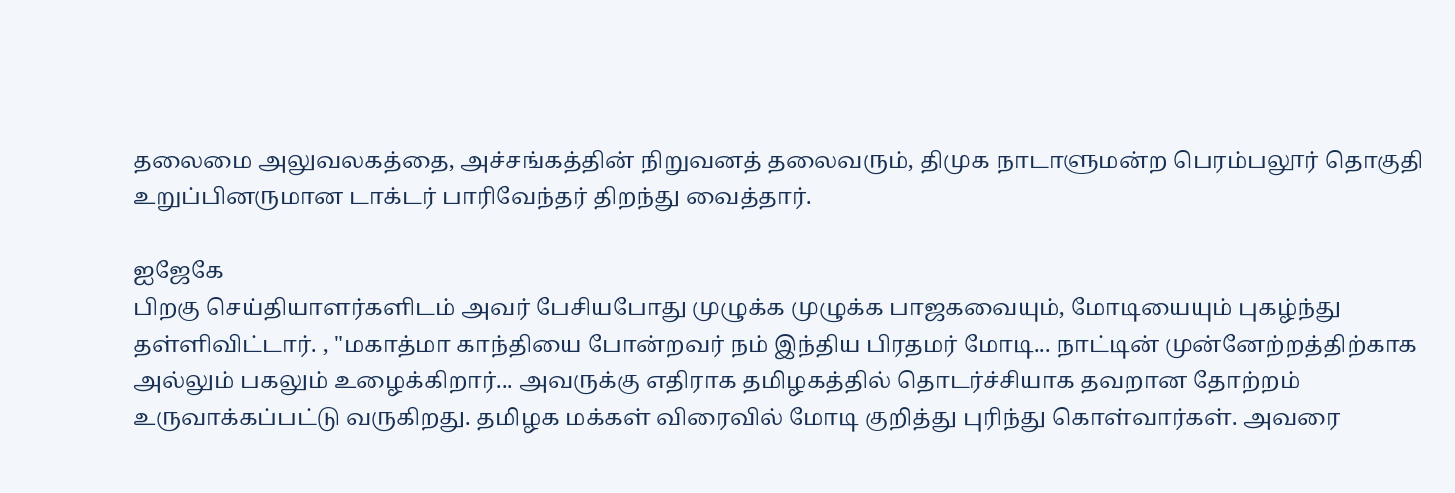தலைமை அலுவலகத்தை, அச்சங்கத்தின் நிறுவனத் தலைவரும், திமுக நாடாளுமன்ற பெரம்பலூர் தொகுதி உறுப்பினருமான டாக்டர் பாரிவேந்தர் திறந்து வைத்தார்.

ஐஜேகே
பிறகு செய்தியாளர்களிடம் அவர் பேசியபோது முழுக்க முழுக்க பாஜகவையும், மோடியையும் புகழ்ந்து தள்ளிவிட்டார். , "மகாத்மா காந்தியை போன்றவர் நம் இந்திய பிரதமர் மோடி... நாட்டின் முன்னேற்றத்திற்காக அல்லும் பகலும் உழைக்கிறார்... அவருக்கு எதிராக தமிழகத்தில் தொடர்ச்சியாக தவறான தோற்றம் உருவாக்கப்பட்டு வருகிறது. தமிழக மக்கள் விரைவில் மோடி குறித்து புரிந்து கொள்வார்கள். அவரை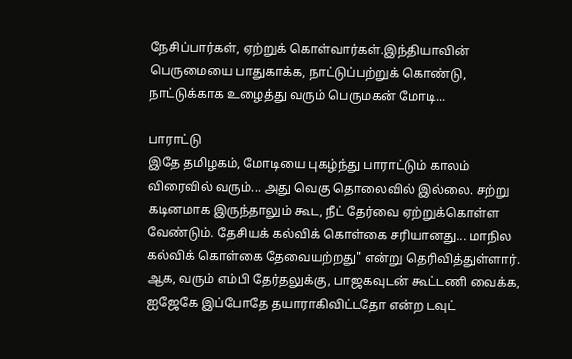நேசிப்பார்கள், ஏற்றுக் கொள்வார்கள்.இந்தியாவின் பெருமையை பாதுகாக்க, நாட்டுப்பற்றுக் கொண்டு, நாட்டுக்காக உழைத்து வரும் பெருமகன் மோடி...

பாராட்டு
இதே தமிழகம், மோடியை புகழ்ந்து பாராட்டும் காலம் விரைவில் வரும்... அது வெகு தொலைவில் இல்லை. சற்று கடினமாக இருந்தாலும் கூட, நீட் தேர்வை ஏற்றுக்கொள்ள வேண்டும். தேசியக் கல்விக் கொள்கை சரியானது... மாநில கல்விக் கொள்கை தேவையற்றது" என்று தெரிவித்துள்ளார். ஆக, வரும் எம்பி தேர்தலுக்கு, பாஜகவுடன் கூட்டணி வைக்க, ஐஜேகே இப்போதே தயாராகிவிட்டதோ என்ற டவுட்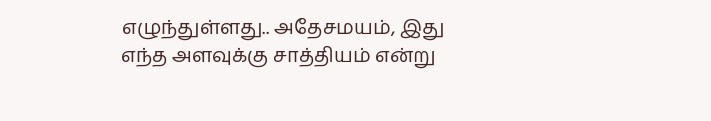எழுந்துள்ளது.. அதேசமயம், இது எந்த அளவுக்கு சாத்தியம் என்று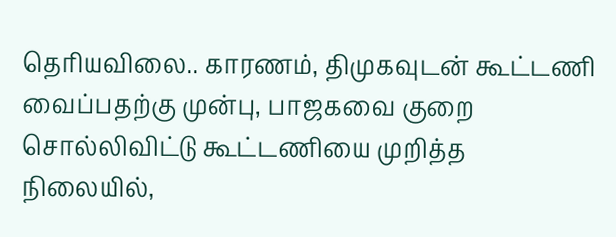தெரியவிலை.. காரணம், திமுகவுடன் கூட்டணி வைப்பதற்கு முன்பு, பாஜகவை குறை சொல்லிவிட்டு கூட்டணியை முறித்த நிலையில்,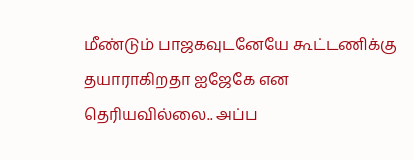மீண்டும் பாஜகவுடனேயே கூட்டணிக்கு தயாராகிறதா ஐஜேகே என தெரியவில்லை.. அப்ப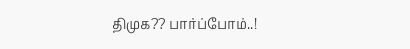திமுக?? பார்ப்போம்..!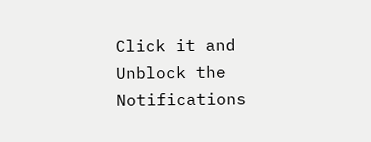Click it and Unblock the Notifications